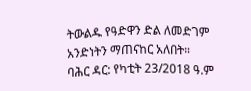ትውልዱ የዓድዋን ድል ለመድገም አንድነትን ማጠናከር አለበት።
ባሕር ዳር: የካቲት 23/2018 ዓ.ም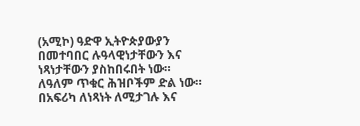(አሚኮ) ዓድዋ ኢትዮጵያውያን በመተባበር ሉዓላዊነታቸውን እና ነጻነታቸውን ያስከበሩበት ነው።
ለዓለም ጥቁር ሕዝቦችም ድል ነው። በአፍሪካ ለነጻነት ለሚታገሉ እና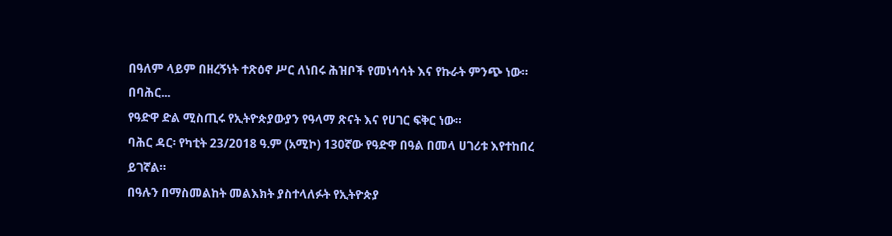በዓለም ላይም በዘረኝነት ተጽዕኖ ሥር ለነበሩ ሕዝቦች የመነሳሳት እና የኩራት ምንጭ ነው።
በባሕር...
የዓድዋ ድል ሚስጢሩ የኢትዮጵያውያን የዓላማ ጽናት እና የሀገር ፍቅር ነው።
ባሕር ዳር፡ የካቲት 23/2018 ዓ.ም (አሚኮ) 130ኛው የዓድዋ በዓል በመላ ሀገሪቱ እየተከበረ ይገኛል።
በዓሉን በማስመልከት መልእክት ያስተላለፉት የኢትዮጵያ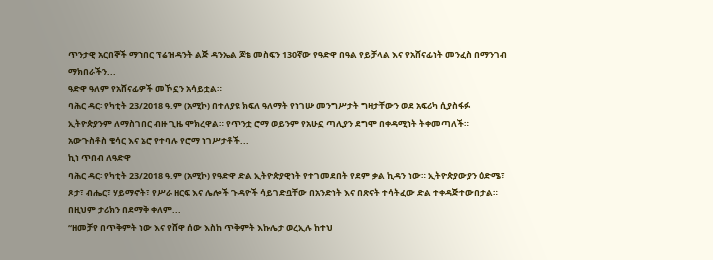ጥንታዊ አርበኞች ማኀበር ፕሬዝዳንት ልጅ ዳንኤል ጆቴ መስፍን 130ኛው የዓድዋ በዓል የይቻላል እና የአሸናፊነት መንፈስ በማንገብ ማክበራችን...
ዓድዋ ዓለም የአሸናፊዎች መኾኗን አሳይቷል።
ባሕር ዳር፡ የካቲት 23/2018 ዓ.ም (አሚኮ) በተለያዩ ክፍለ ዓለማት የነገሡ መንግሥታት ግዛታቸውን ወደ አፍሪካ ሲያስፋፉ ኢትዮጵያንም ለማስገበር ብዙ ጊዜ ሞክረዋል። የጥንቷ ሮማ ወይንም የአሁኗ ጣሊያን ደግሞ በቀዳሚነት ትቀመጣለች።
አውጉስቶስ ቄሳር እና ኔሮ የተባሉ የሮማ ነገሥታቶች...
ኪነ ጥበብ ለዓድዋ
ባሕር ዳር፡ የካቲት 23/2018 ዓ.ም (አሚኮ) የዓድዋ ድል ኢትዮጵያዊነት የተገመደበት የደም ቃል ኪዳን ነው። ኢትዮጵያውያን ዕድሜ፣ ጾታ፣ ብሔር፣ ሃይማኖት፣ የሥራ ዘርፍ እና ሌሎች ጉዳዮች ሳይገድቧቸው በአንድነት እና በጽናት ተሳትፈው ድል ተቀዳጅተውበታል።
በዚህም ታሪክን በደማቅ ቀለም...
“ዘመቻየ በጥቅምት ነው እና የሸዋ ሰው እስከ ጥቅምት እኩሌታ ወረኢሉ ከተህ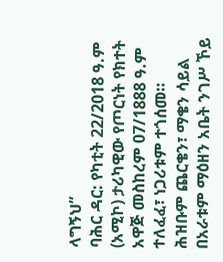ላግኝህ”
ባሕር ዳር: የካቲት 22/2018 ዓ.ም (አሚኮ) ታሪካዊው የጦርነት የክተት አዋጅ መስከረም 07/1888 ዓ.ም ተለፈፈ፣ ነጋሪቱም ተጎሰመ።
ሕዝቡም ጨርቄን፣ ማቄን ሳይል በአራቱም ማዕዘን አቤት ንገሥ ኾይ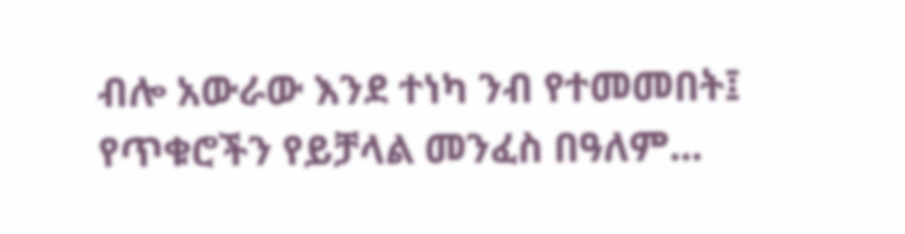ብሎ አውራው እንደ ተነካ ንብ የተመመበት፤ የጥቁሮችን የይቻላል መንፈስ በዓለም...